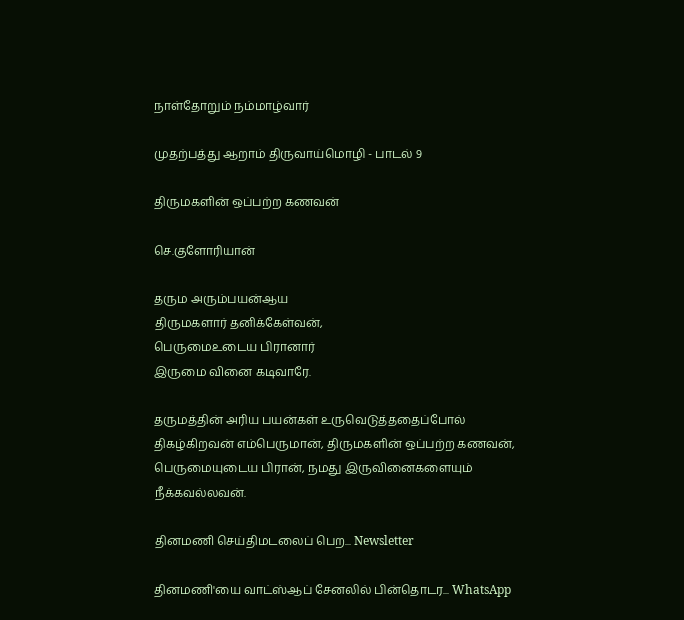நாள்தோறும் நம்மாழ்வார்

முதற்பத்து ஆறாம் திருவாய்மொழி - பாடல் 9

திருமகளின் ஒப்பற்ற கணவன்

செ.குளோரியான்

தரும அரும்பயன்ஆய
திருமகளார் தனிக்கேள்வன்,
பெருமைஉடைய பிரானார்
இருமை வினை கடிவாரே.

தருமத்தின் அரிய பயன்கள் உருவெடுத்ததைப்போல் திகழ்கிறவன் எம்பெருமான், திருமகளின் ஒப்பற்ற கணவன், பெருமையுடைய பிரான், நமது இருவினைகளையும் நீக்கவல்லவன்.

தினமணி செய்திமடலைப் பெற... Newsletter

தினமணி'யை வாட்ஸ்ஆப் சேனலில் பின்தொடர... WhatsApp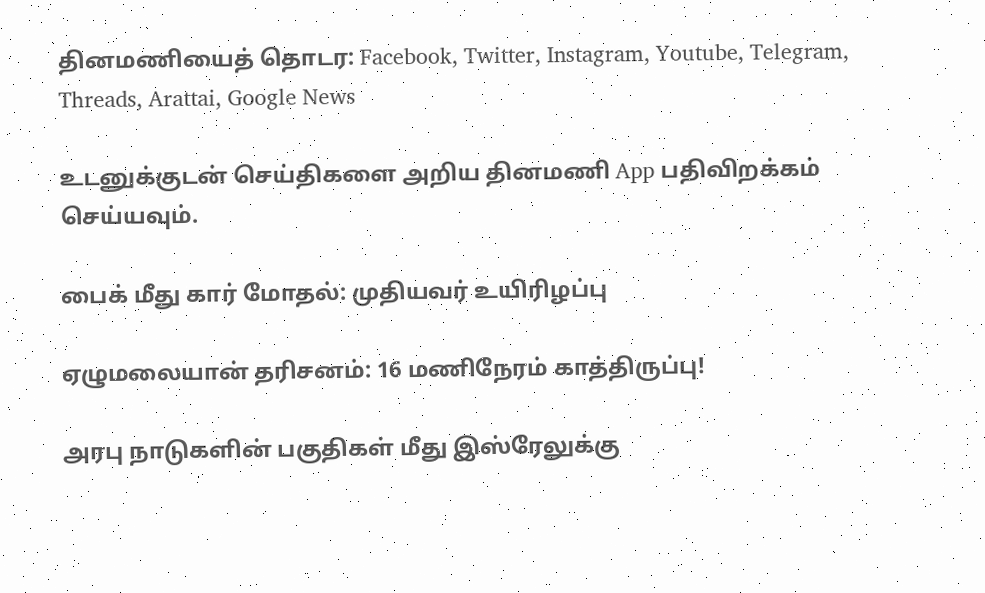தினமணியைத் தொடர: Facebook, Twitter, Instagram, Youtube, Telegram, Threads, Arattai, Google News

உடனுக்குடன் செய்திகளை அறிய தினமணி App பதிவிறக்கம் செய்யவும்.

பைக் மீது கார் மோதல்: முதியவர் உயிரிழப்பு

ஏழுமலையான் தரிசனம்: 16 மணிநேரம் காத்திருப்பு!

அரபு நாடுகளின் பகுதிகள் மீது இஸ்ரேலுக்கு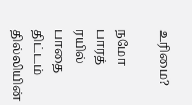உரிமை?

நமோ பாரத் ரயில் பாதை திட்டம் தில்லியின்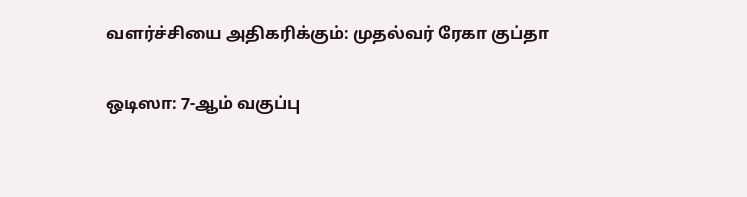வளர்ச்சியை அதிகரிக்கும்: முதல்வர் ரேகா குப்தா

ஒடிஸா: 7-ஆம் வகுப்பு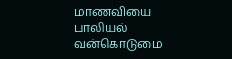மாணவியை பாலியல் வன்கொடுமை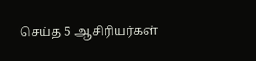செய்த 5 ஆசிரியர்கள்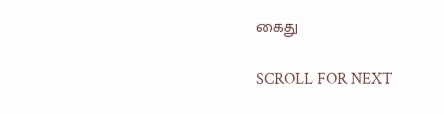கைது

SCROLL FOR NEXT